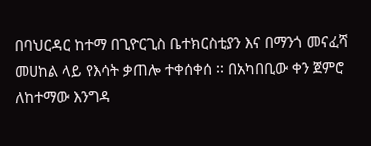በባህርዳር ከተማ በጊዮርጊስ ቤተክርስቲያን እና በማንጎ መናፈሻ መሀከል ላይ የእሳት ቃጠሎ ተቀሰቀሰ ፡፡ በአካበቢው ቀን ጀምሮ ለከተማው እንግዳ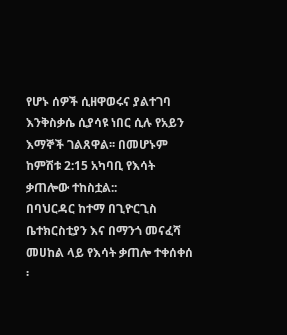የሆኑ ሰዎች ሲዘዋወሩና ያልተገባ እንቅስቃሴ ሲያሳዩ ነበር ሲሉ የአይን እማኞች ገልጸዋል፡፡ በመሆኑም ከምሽቱ 2:15 አካባቢ የእሳት ቃጠሎው ተከስቷል::
በባህርዳር ከተማ በጊዮርጊስ ቤተክርስቲያን እና በማንጎ መናፈሻ መሀከል ላይ የእሳት ቃጠሎ ተቀሰቀሰ ፡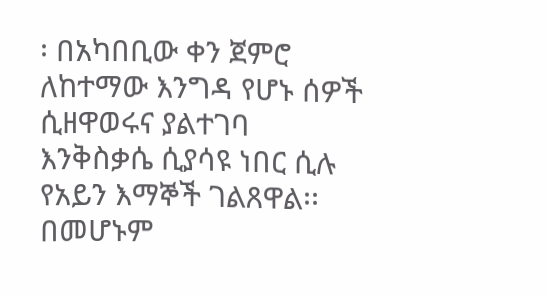፡ በአካበቢው ቀን ጀምሮ ለከተማው እንግዳ የሆኑ ሰዎች ሲዘዋወሩና ያልተገባ እንቅስቃሴ ሲያሳዩ ነበር ሲሉ የአይን እማኞች ገልጸዋል፡፡ በመሆኑም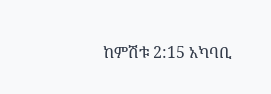ከምሽቱ 2:15 አካባቢ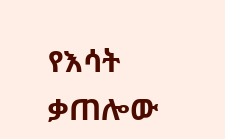የእሳት ቃጠሎው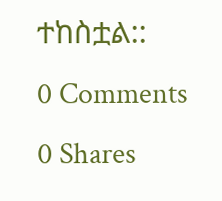ተከስቷል::
0 Comments
0 Shares